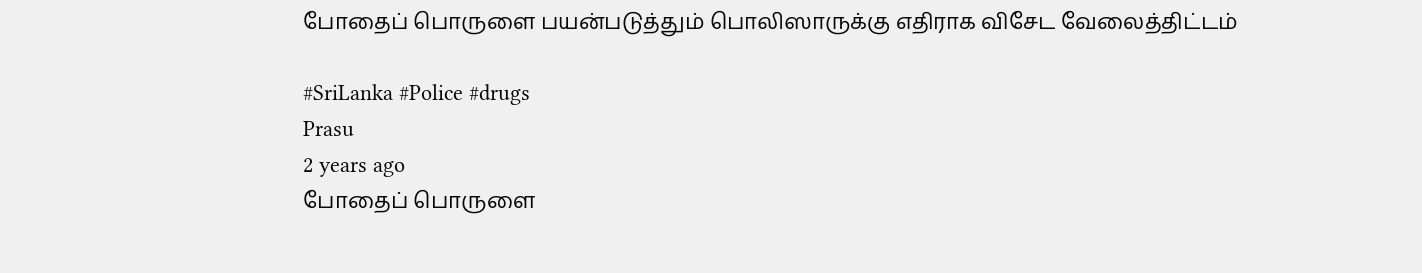போதைப் பொருளை பயன்படுத்தும் பொலிஸாருக்கு எதிராக விசேட வேலைத்திட்டம்

#SriLanka #Police #drugs
Prasu
2 years ago
போதைப் பொருளை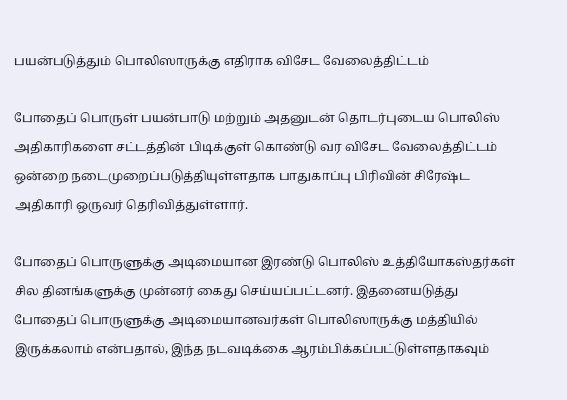பயன்படுத்தும் பொலிஸாருக்கு எதிராக விசேட வேலைத்திட்டம்

போதைப் பொருள் பயன்பாடு மற்றும் அதனுடன் தொடர்புடைய பொலிஸ் அதிகாரிகளை சட்டத்தின் பிடிக்குள் கொண்டு வர விசேட வேலைத்திட்டம் ஒன்றை நடைமுறைப்படுத்தியுள்ளதாக பாதுகாப்பு பிரிவின் சிரேஷ்ட அதிகாரி ஒருவர் தெரிவித்துள்ளார்.

போதைப் பொருளுக்கு அடிமையான இரண்டு பொலிஸ் உத்தியோகஸ்தர்கள் சில தினங்களுக்கு முன்னர் கைது செய்யப்பட்டனர். இதனையடுத்து போதைப் பொருளுக்கு அடிமையானவர்கள் பொலிஸாருக்கு மத்தியில் இருக்கலாம் என்பதால், இந்த நடவடிக்கை ஆரம்பிக்கப்பட்டுள்ளதாகவும்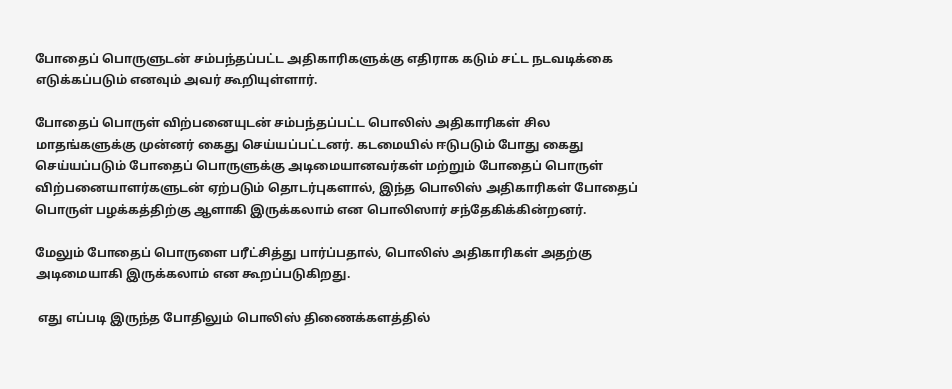போதைப் பொருளுடன் சம்பந்தப்பட்ட அதிகாரிகளுக்கு எதிராக கடும் சட்ட நடவடிக்கை எடுக்கப்படும் எனவும் அவர் கூறியுள்ளார்.

போதைப் பொருள் விற்பனையுடன் சம்பந்தப்பட்ட பொலிஸ் அதிகாரிகள் சில மாதங்களுக்கு முன்னர் கைது செய்யப்பட்டனர். கடமையில் ஈடுபடும் போது கைது செய்யப்படும் போதைப் பொருளுக்கு அடிமையானவர்கள் மற்றும் போதைப் பொருள் விற்பனையாளர்களுடன் ஏற்படும் தொடர்புகளால், இந்த பொலிஸ் அதிகாரிகள் போதைப் பொருள் பழக்கத்திற்கு ஆளாகி இருக்கலாம் என பொலிஸார் சந்தேகிக்கின்றனர்.

மேலும் போதைப் பொருளை பரீட்சித்து பார்ப்பதால், பொலிஸ் அதிகாரிகள் அதற்கு அடிமையாகி இருக்கலாம் என கூறப்படுகிறது.

 எது எப்படி இருந்த போதிலும் பொலிஸ் திணைக்களத்தில்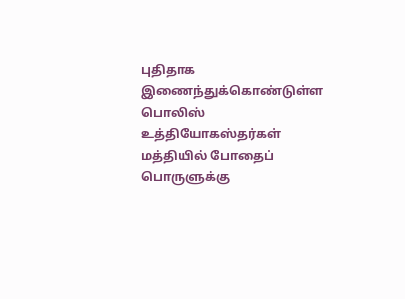புதிதாக இணைந்துக்கொண்டுள்ள பொலிஸ் உத்தியோகஸ்தர்கள் மத்தியில் போதைப் பொருளுக்கு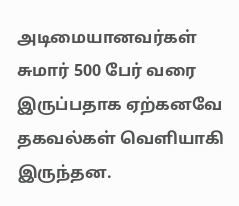அடிமையானவர்கள் சுமார் 500 பேர் வரை இருப்பதாக ஏற்கனவே தகவல்கள் வெளியாகி இருந்தன.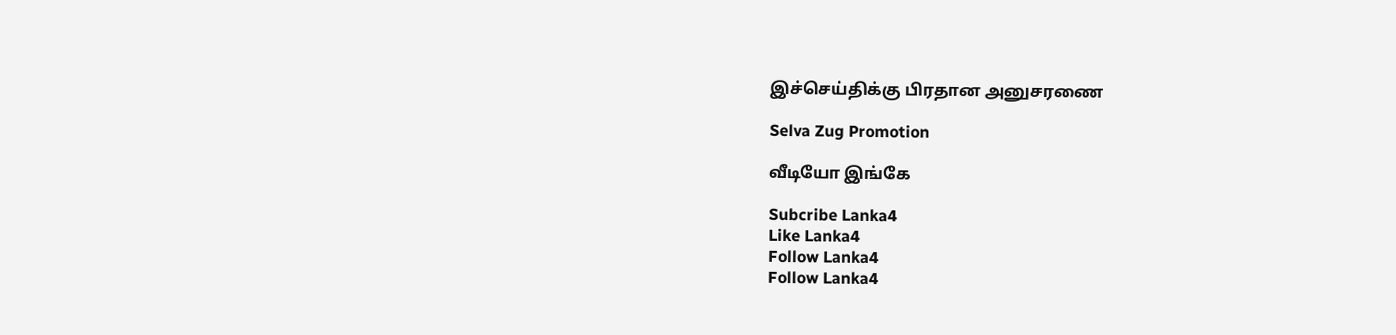இச்செய்திக்கு பிரதான அனுசரணை

Selva Zug Promotion

வீடியோ இங்கே

Subcribe Lanka4
Like Lanka4
Follow Lanka4
Follow Lanka4